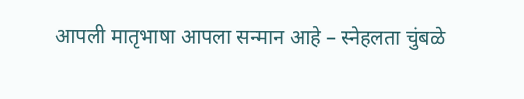आपली मातृभाषा आपला सन्मान आहे – स्नेहलता चुंबळे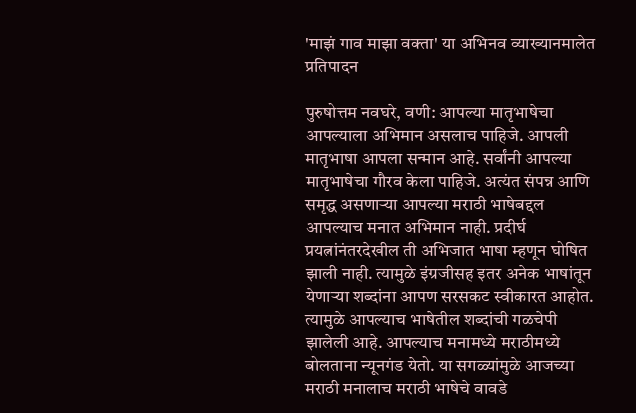'माझं गाव माझा वक्ता' या अभिनव व्याख्यानमालेत प्रतिपादन

पुरुषोत्तम नवघरे, वणी: आपल्या मातृभाषेचा आपल्याला अभिमान असलाच पाहिजे. आपली मातृभाषा आपला सन्मान आहे. सर्वांनी आपल्या मातृभाषेचा गौरव केला पाहिजे. अत्यंत संपन्न आणि समृद्ध असणाऱ्या आपल्या मराठी भाषेबद्दल आपल्याच मनात अभिमान नाही. प्रदीर्घ प्रयत्नांनंतरदेखील ती अभिजात भाषा म्हणून घोषित झाली नाही. त्यामुळे इंग्रजीसह इतर अनेक भाषांतून येणाऱ्या शब्दांना आपण सरसकट स्वीकारत आहोत. त्यामुळे आपल्याच भाषेतील शब्दांची गळचेपी झालेली आहे. आपल्याच मनामध्ये मराठीमध्ये बोलताना न्यूनगंड येतो. या सगळ्यांमुळे आजच्या मराठी मनालाच मराठी भाषेचे वावडे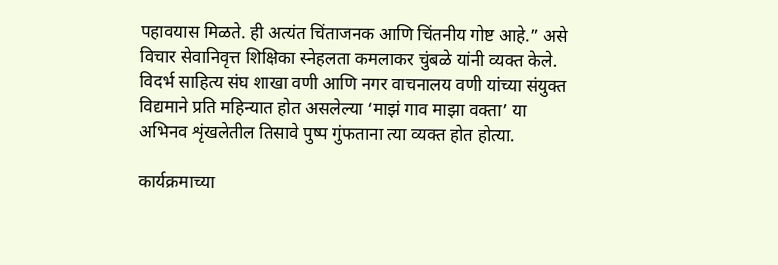पहावयास मिळते. ही अत्यंत चिंताजनक आणि चिंतनीय गोष्ट आहे.” असे विचार सेवानिवृत्त शिक्षिका स्नेहलता कमलाकर चुंबळे यांनी व्यक्त केले. विदर्भ साहित्य संघ शाखा वणी आणि नगर वाचनालय वणी यांच्या संयुक्त विद्यमाने प्रति महिन्यात होत असलेल्या ‘माझं गाव माझा वक्ता’ या अभिनव शृंखलेतील तिसावे पुष्प गुंफताना त्या व्यक्त होत होत्या.

कार्यक्रमाच्या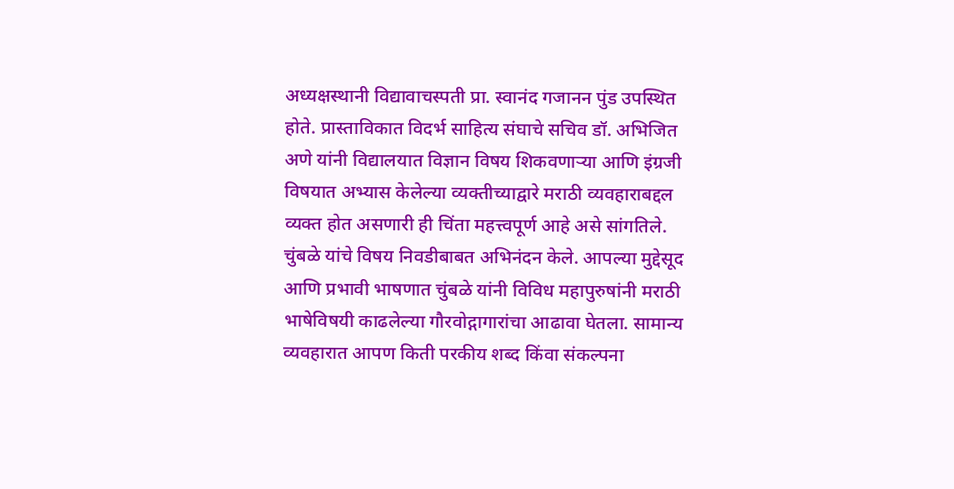अध्यक्षस्थानी विद्यावाचस्पती प्रा. स्वानंद गजानन पुंड उपस्थित होते. प्रास्ताविकात विदर्भ साहित्य संघाचे सचिव डॉ. अभिजित अणे यांनी विद्यालयात विज्ञान विषय शिकवणाऱ्या आणि इंग्रजी विषयात अभ्यास केलेल्या व्यक्तीच्याद्वारे मराठी व्यवहाराबद्दल व्यक्त होत असणारी ही चिंता महत्त्वपूर्ण आहे असे सांगतिले. चुंबळे यांचे विषय निवडीबाबत अभिनंदन केले. आपल्या मुद्देसूद आणि प्रभावी भाषणात चुंबळे यांनी विविध महापुरुषांनी मराठी भाषेविषयी काढलेल्या गौरवोद्गागारांचा आढावा घेतला. सामान्य व्यवहारात आपण किती परकीय शब्द किंवा संकल्पना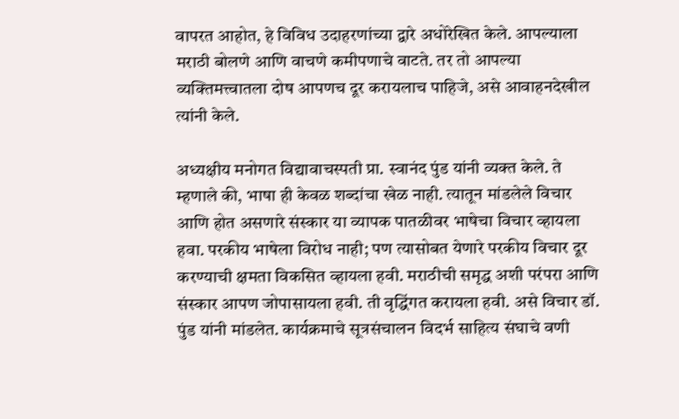वापरत आहोत, हे विविध उदाहरणांच्या द्वारे अधोरेखित केले. आपल्याला मराठी बोलणे आणि वाचणे कमीपणाचे वाटते. तर तो आपल्या व्यक्तिमत्त्वातला दोष आपणच दूर करायलाच पाहिजे, असे आवाहनदेखील त्यांनी केले.

अध्यक्षीय मनोगत विद्यावाचस्पती प्रा. स्वानंद पुंड यांनी व्यक्त केले. ते म्हणाले की, भाषा ही केवळ शब्दांचा खेळ नाही. त्यातून मांडलेले विचार आणि होत असणारे संस्कार या व्यापक पातळीवर भाषेचा विचार व्हायला हवा. परकीय भाषेला विरोध नाही; पण त्यासोबत येणारे परकीय विचार दूर करण्याची क्षमता विकसित व्हायला हवी. मराठीची समृद्ध अशी परंपरा आणि संस्कार आपण जोपासायला हवी. ती वृद्धिंगत करायला हवी. असे विचार डॉ. पुंड यांनी मांडलेत. कार्यक्रमाचे सूत्रसंचालन विदर्भ साहित्य संघाचे वणी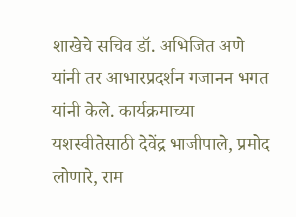शाखेचे सचिव डॉ. अभिजित अणे यांनी तर आभारप्रदर्शन गजानन भगत यांनी केले. कार्यक्रमाच्या यशस्वीतेसाठी देवेंद्र भाजीपाले, प्रमोद लोणारे, राम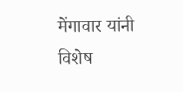मेंगावार यांनी विशेष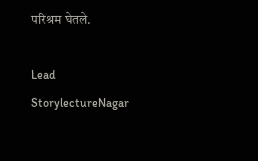परिश्रम घेतले.

Lead StorylectureNagar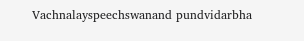Vachnalayspeechswanand pundvidarbha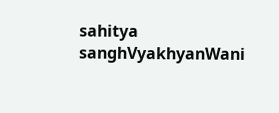sahitya sanghVyakhyanWani